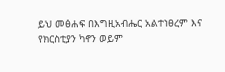ይህ መፅሐፍ በእግዚአብሔር አልተነፀረም እና የክርስቲያን ካኖን ወይም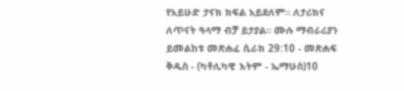የአይሁድ ታናክ ክፍል አይደለም። ለታሪክና ለጥናት ዓላማ ብቻ ይታያል። ሙሉ ማብራሪያን ይመልከቱ መጽሐፈ ሲራክ 29:10 - መጽሐፍ ቅዱስ - (ካቶሊካዊ እትም - ኤማሁስ)10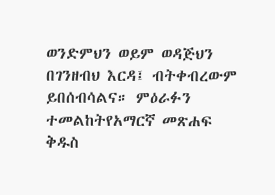ወንድምህን ወይም ወዳጅህን በገንዘብህ እርዳ፤ ብትቀብረውም ይበሰብሳልና። ምዕራፉን ተመልከትየአማርኛ መጽሐፍ ቅዱስ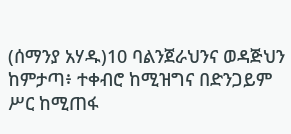(ሰማንያ አሃዱ)10 ባልንጀራህንና ወዳጅህን ከምታጣ፥ ተቀብሮ ከሚዝግና በድንጋይም ሥር ከሚጠፋ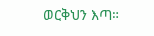ወርቅህን እጣ።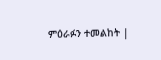ምዕራፉን ተመልከት |